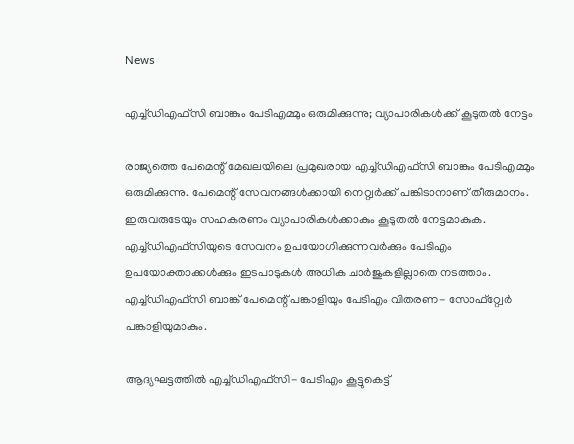News

എച്ച്ഡിഎഫ്‌സി ബാങ്കും പേടിഎമ്മും ഒരുമിക്കുന്നു; വ്യാപാരികള്‍ക്ക് കൂടുതല്‍ നേട്ടം

രാജ്യത്തെ പേമെന്റ് മേഖലയിലെ പ്രമുഖരായ എച്ച്ഡിഎഫ്‌സി ബാങ്കും പേടിഎമ്മും ഒരുമിക്കുന്നു. പേമെന്റ് സേവനങ്ങള്‍ക്കായി നെറ്റ്വര്‍ക്ക് പങ്കിടാനാണ് തീരുമാനം. ഇരുവരുടേയും സഹകരണം വ്യാപാരികള്‍ക്കാകും കൂടുതല്‍ നേട്ടമാകുക. എച്ച്ഡിഎഫ്‌സിയുടെ സേവനം ഉപയോഗിക്കുന്നവര്‍ക്കും പേടിഎം ഉപയോക്താക്കള്‍ക്കും ഇടപാടുകള്‍ അധിക ചാര്‍ജുകളില്ലാതെ നടത്താം. എച്ച്ഡിഎഫ്‌സി ബാങ്ക് പേമെന്റ് പങ്കാളിയും പേടിഎം വിതരണ- സോഫ്റ്റ്വേര്‍ പങ്കാളിയുമാകും.

ആദ്യഘട്ടത്തില്‍ എച്ച്ഡിഎഫ്‌സി- പേടിഎം കൂട്ടുകെട്ട്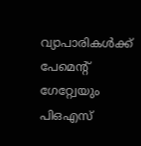വ്യാപാരികള്‍ക്ക് പേമെന്റ് ഗേറ്റ്വേയും പിഒഎസ്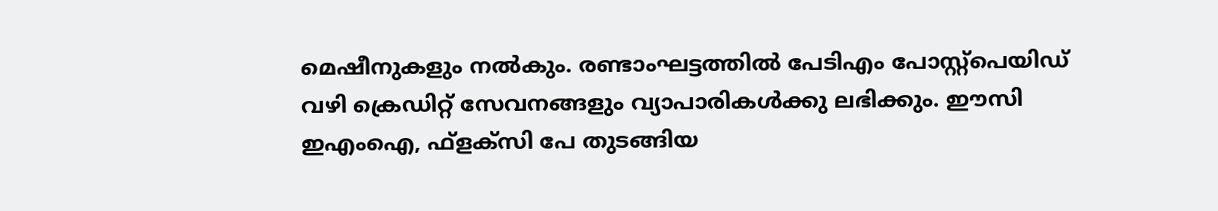മെഷീനുകളും നല്‍കും. രണ്ടാംഘട്ടത്തില്‍ പേടിഎം പോസ്റ്റ്പെയിഡ് വഴി ക്രെഡിറ്റ് സേവനങ്ങളും വ്യാപാരികള്‍ക്കു ലഭിക്കും. ഈസി ഇഎംഐ, ഫ്ളക്സി പേ തുടങ്ങിയ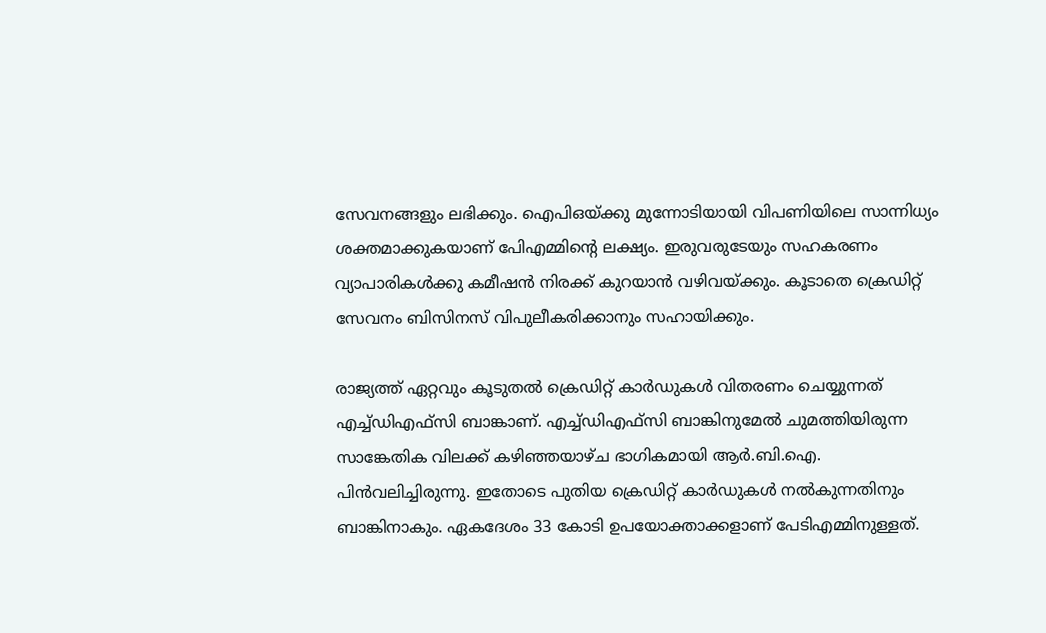സേവനങ്ങളും ലഭിക്കും. ഐപിഒയ്ക്കു മുന്നോടിയായി വിപണിയിലെ സാന്നിധ്യം ശക്തമാക്കുകയാണ് പേിഎമ്മിന്റെ ലക്ഷ്യം. ഇരുവരുടേയും സഹകരണം വ്യാപാരികള്‍ക്കു കമീഷന്‍ നിരക്ക് കുറയാന്‍ വഴിവയ്ക്കും. കൂടാതെ ക്രെഡിറ്റ് സേവനം ബിസിനസ് വിപുലീകരിക്കാനും സഹായിക്കും.

രാജ്യത്ത് ഏറ്റവും കൂടുതല്‍ ക്രെഡിറ്റ് കാര്‍ഡുകള്‍ വിതരണം ചെയ്യുന്നത് എച്ച്ഡിഎഫ്‌സി ബാങ്കാണ്. എച്ച്ഡിഎഫ്‌സി ബാങ്കിനുമേല്‍ ചുമത്തിയിരുന്ന സാങ്കേതിക വിലക്ക് കഴിഞ്ഞയാഴ്ച ഭാഗികമായി ആര്‍.ബി.ഐ. പിന്‍വലിച്ചിരുന്നു. ഇതോടെ പുതിയ ക്രെഡിറ്റ് കാര്‍ഡുകള്‍ നല്‍കുന്നതിനും ബാങ്കിനാകും. ഏകദേശം 33 കോടി ഉപയോക്താക്കളാണ് പേടിഎമ്മിനുള്ളത്.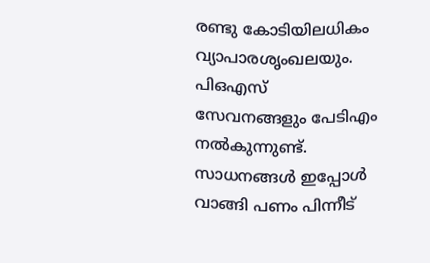രണ്ടു കോടിയിലധികം വ്യാപാരശൃംഖലയും. പിഒഎസ് സേവനങ്ങളും പേടിഎം നല്‍കുന്നുണ്ട്. സാധനങ്ങള്‍ ഇപ്പോള്‍ വാങ്ങി പണം പിന്നീട്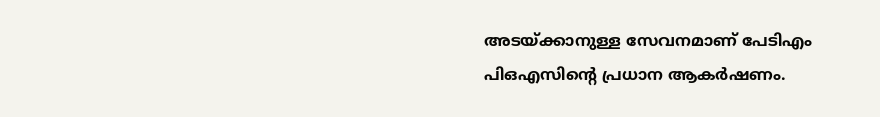അടയ്ക്കാനുള്ള സേവനമാണ് പേടിഎം പിഒഎസിന്റെ പ്രധാന ആകര്‍ഷണം.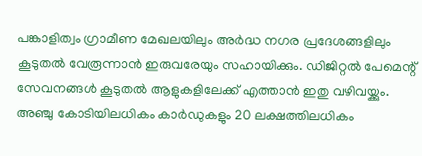പങ്കാളിത്വം ഗ്രാമീണ മേഖലയിലും അര്‍ദ്ധ നഗര പ്രദേശങ്ങളിലും കൂടുതല്‍ വേരൂന്നാന്‍ ഇരുവരേയും സഹായിക്കും. ഡിജിറ്റല്‍ പേമെന്റ് സേവനങ്ങള്‍ കൂടുതല്‍ ആളുകളിലേക്ക് എത്താന്‍ ഇതു വഴിവയ്ക്കും. അഞ്ചു കോടിയിലധികം കാര്‍ഡുകളും 20 ലക്ഷത്തിലധികം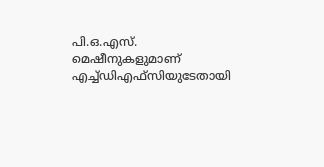പി.ഒ.എസ്. മെഷീനുകളുമാണ് എച്ച്ഡിഎഫ്‌സിയുടേതായി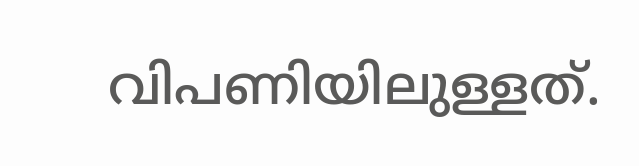വിപണിയിലുള്ളത്.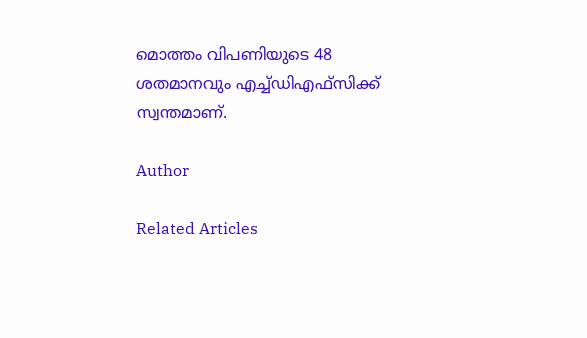മൊത്തം വിപണിയുടെ 48 ശതമാനവും എച്ച്ഡിഎഫ്‌സിക്ക് സ്വന്തമാണ്.

Author

Related Articles